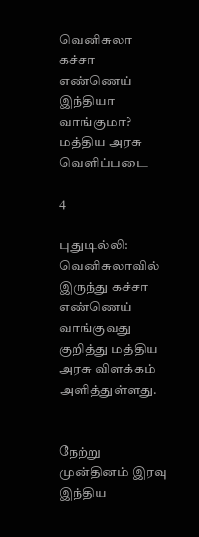வெனிசுலா கச்சா எண்ணெய் இந்தியா வாங்குமா? மத்திய அரசு வெளிப்படை

4

புதுடில்லி: வெனிசுலாவில் இருந்து கச்சா எண்ணெய் வாங்குவது குறித்து மத்திய அரசு விளக்கம் அளித்துள்ளது.


நேற்று முன்தினம் இரவு இந்திய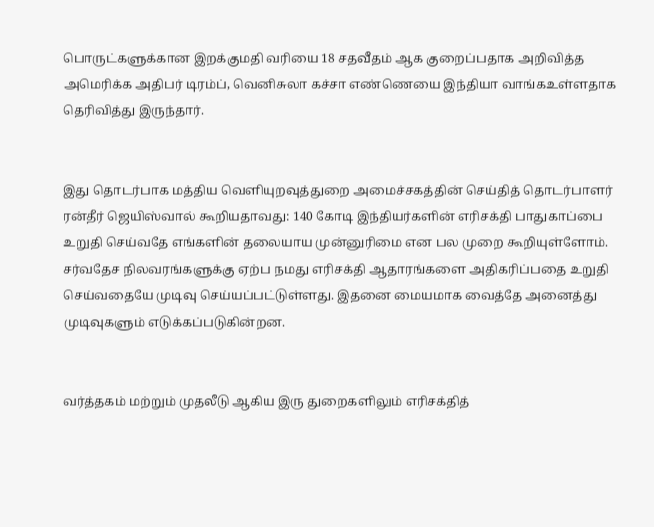பொருட்களுக்கான இறக்குமதி வரியை 18 சதவீதம் ஆக குறைப்பதாக அறிவித்த அமெரிக்க அதிபர் டிரம்ப், வெனிசுலா கச்சா எண்ணெயை இந்தியா வாங்கஉள்ளதாக தெரிவித்து இருந்தார்.


இது தொடர்பாக மத்திய வெளியுறவுத்துறை அமைச்சகத்தின் செய்தித் தொடர்பாளர் ரன்தீர் ஜெயிஸ்வால் கூறியதாவது: 140 கோடி இந்தியர்களின் எரிசக்தி பாதுகாப்பை உறுதி செய்வதே எங்களின் தலையாய முன்னுரிமை என பல முறை கூறியுள்ளோம். சர்வதேச நிலவரங்களுக்கு ஏற்ப நமது எரிசக்தி ஆதாரங்களை அதிகரிப்பதை உறுதி செய்வதையே முடிவு செய்யப்பட்டுள்ளது. இதனை மையமாக வைத்தே அனைத்து முடிவுகளும் எடுக்கப்படுகின்றன.


வர்த்தகம் மற்றும் முதலீடு ஆகிய இரு துறைகளிலும் எரிசக்தித்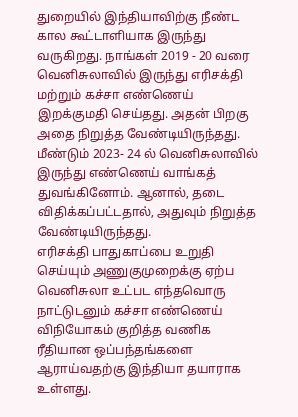துறையில் இந்தியாவிற்கு நீண்ட கால கூட்டாளியாக இருந்து வருகிறது. நாங்கள் 2019 - 20 வரை வெனிசுலாவில் இருந்து எரிசக்தி மற்றும் கச்சா எண்ணெய் இறக்குமதி செய்தது. அதன் பிறகு அதை நிறுத்த வேண்டியிருந்தது. மீண்டும் 2023- 24 ல் வெனிசுலாவில் இருந்து எண்ணெய் வாங்கத் துவங்கினோம். ஆனால், தடை விதிக்கப்பட்டதால், அதுவும் நிறுத்த வேண்டியிருந்தது.
எரிசக்தி பாதுகாப்பை உறுதி செய்யும் அணுகுமுறைக்கு ஏற்ப வெனிசுலா உட்பட எந்தவொரு நாட்டுடனும் கச்சா எண்ணெய் விநியோகம் குறித்த வணிக ரீதியான ஒப்பந்தங்களை ஆராய்வதற்கு இந்தியா தயாராக உள்ளது.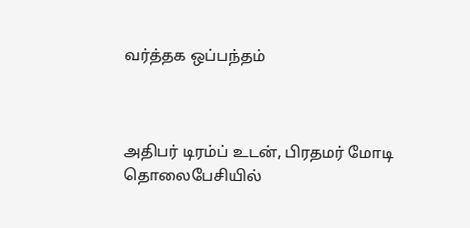வர்த்தக ஒப்பந்தம்



அதிபர் டிரம்ப் உடன், பிரதமர் மோடி தொலைபேசியில்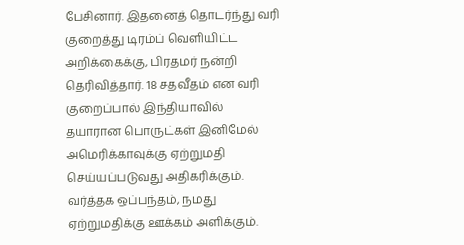பேசினார். இதனைத் தொடர்ந்து வரி குறைத்து டிரம்ப் வெளியிட்ட அறிக்கைக்கு, பிரதமர் நன்றி தெரிவித்தார். 18 சதவீதம் என வரி குறைப்பால் இந்தியாவில் தயாரான பொருட்கள் இனிமேல் அமெரிக்காவுக்கு ஏற்றுமதி செய்யப்படுவது அதிகரிக்கும். வர்த்தக ஒப்பந்தம், நமது ஏற்றுமதிக்கு ஊக்கம் அளிக்கும்.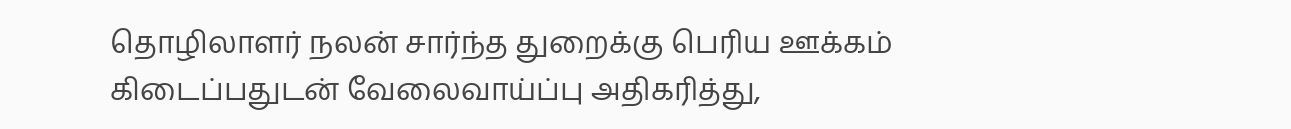தொழிலாளர் நலன் சார்ந்த துறைக்கு பெரிய ஊக்கம் கிடைப்பதுடன் வேலைவாய்ப்பு அதிகரித்து,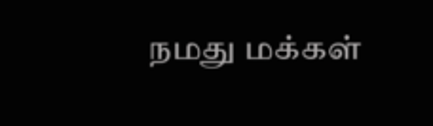நமது மக்கள்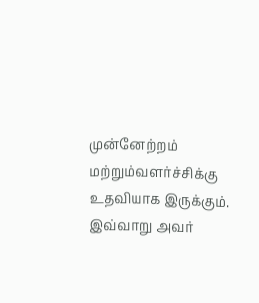முன்னேற்றம் மற்றும்வளர்ச்சிக்கு உதவியாக இருக்கும். இவ்வாறு அவர்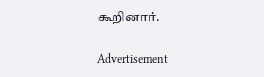கூறினார்.

Advertisement